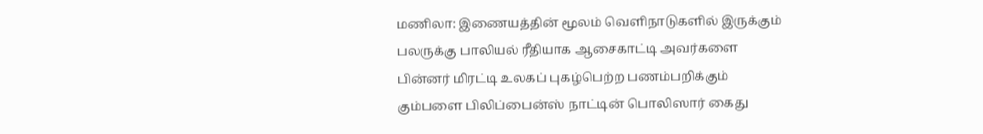மணிலா: இணையத்தின் மூலம் வெளிநாடுகளில் இருக்கும் பலருக்கு பாலியல் ரீதியாக ஆசைகாட்டி அவர்களை பின்னர் மிரட்டி உலகப் புகழ்பெற்ற பணம்பறிக்கும் கும்பளை பிலிப்பைன்ஸ் நாட்டின் பொலிஸார் கைது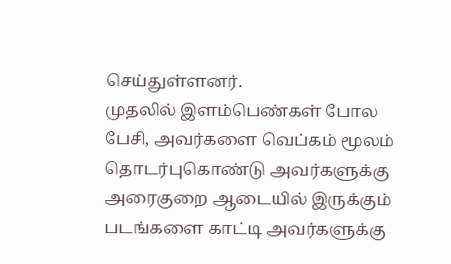செய்துள்ளனர்.
முதலில் இளம்பெண்கள் போல பேசி, அவர்களை வெப்கம் மூலம் தொடர்புகொண்டு அவர்களுக்கு அரைகுறை ஆடையில் இருக்கும் படங்களை காட்டி அவர்களுக்கு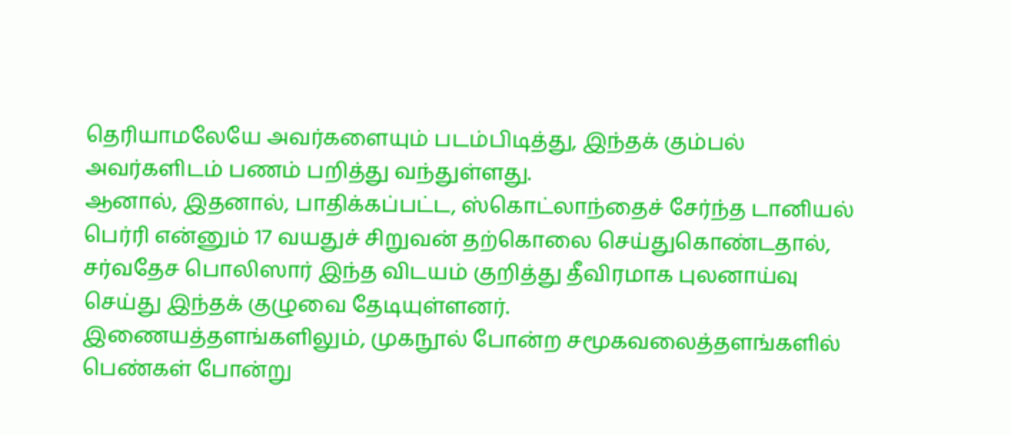தெரியாமலேயே அவர்களையும் படம்பிடித்து, இந்தக் கும்பல் அவர்களிடம் பணம் பறித்து வந்துள்ளது.
ஆனால், இதனால், பாதிக்கப்பட்ட, ஸ்கொட்லாந்தைச் சேர்ந்த டானியல் பெர்ரி என்னும் 17 வயதுச் சிறுவன் தற்கொலை செய்துகொண்டதால், சர்வதேச பொலிஸார் இந்த விடயம் குறித்து தீவிரமாக புலனாய்வு செய்து இந்தக் குழுவை தேடியுள்ளனர்.
இணையத்தளங்களிலும், முகநூல் போன்ற சமூகவலைத்தளங்களில் பெண்கள் போன்று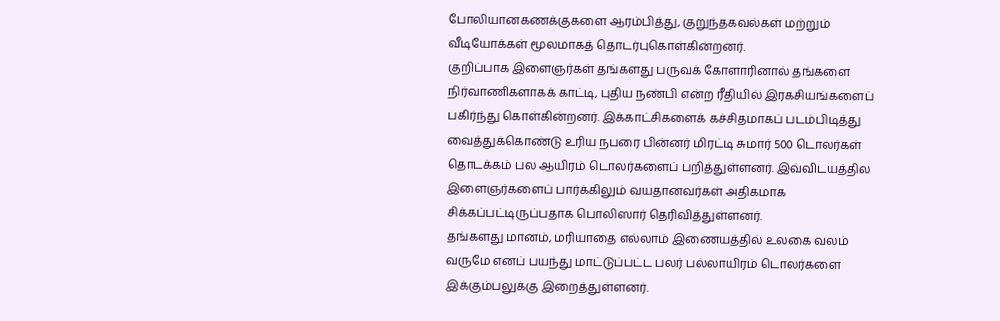போலியானகணக்குகளை ஆரம்பித்து, குறுந்தகவல்கள் மற்றும் வீடியோக்கள் மூலமாகத் தொடர்புகொள்கின்றனர்.
குறிப்பாக இளைஞர்கள் தங்களது பருவக் கோளாரினால் தங்களை நிர்வாணிகளாகக் காட்டி, புதிய நண்பி என்ற ரீதியில் இரகசியங்களைப் பகிர்ந்து கொள்கின்றனர். இக்காட்சிகளைக் கச்சிதமாகப் படம்பிடித்து வைத்துக்கொண்டு உரிய நபரை பின்னர் மிரட்டி சுமார் 500 டொலர்கள் தொடக்கம் பல ஆயிரம் டொலர்களைப் பறித்துள்ளனர். இவ்விடயத்தில இளைஞர்களைப் பார்க்கிலும் வயதானவர்கள் அதிகமாக சிக்கப்பட்டிருப்பதாக பொலிஸார் தெரிவித்துள்ளனர்.
தங்களது மானம், மரியாதை எல்லாம் இணையத்தில் உலகை வலம் வருமே எனப் பயந்து மாட்டுப்பட்ட பலர் பல்லாயிரம் டொலர்களை இக்கும்பலுக்கு இறைத்துள்ளனர்.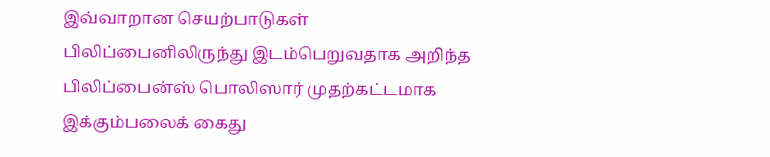இவ்வாறான செயற்பாடுகள் பிலிப்பைனிலிருந்து இடம்பெறுவதாக அறிந்த பிலிப்பைன்ஸ் பொலிஸார் முதற்கட்டமாக இக்கும்பலைக் கைது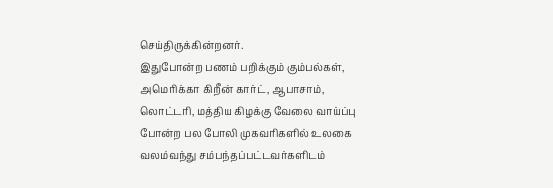செய்திருக்கின்றனர்.
இதுபோன்ற பணம் பறிக்கும் கும்பல்கள், அமெரிக்கா கிறீன் கார்ட், ஆபாசாம், லொட்டரி, மத்திய கிழக்கு வேலை வாய்ப்பு போன்ற பல போலி முகவரிகளில் உலகை வலம்வந்து சம்பந்தப்பட்டவர்களிடம்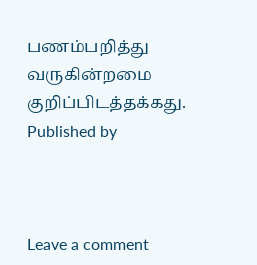பணம்பறித்து வருகின்றமை குறிப்பிடத்தக்கது.
Published by



Leave a comment